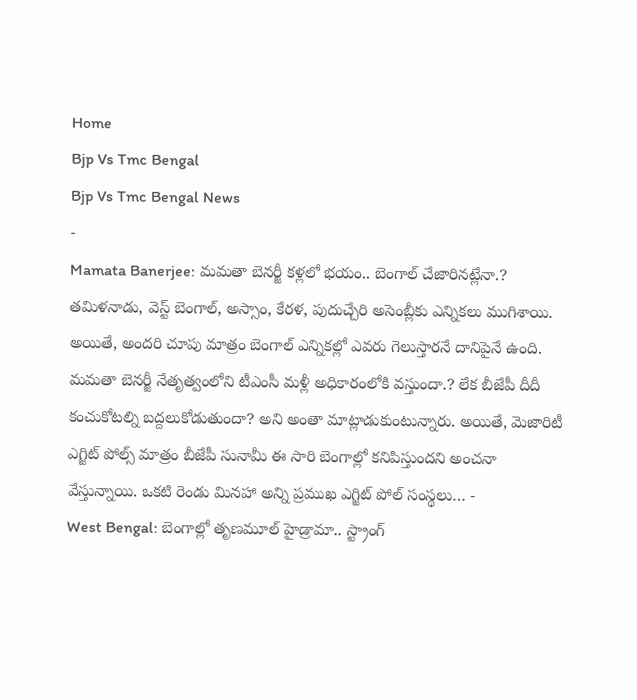Home
Bjp Vs Tmc Bengal
Bjp Vs Tmc Bengal News
-
Mamata Banerjee: మమతా బెనర్జీ కళ్లలో భయం.. బెంగాల్ చేజారినట్లేనా.?
తమిళనాడు, వెస్ట్ బెంగాల్, అస్సాం, కేరళ, పుదుచ్చేరి అసెంబ్లీకు ఎన్నికలు ముగిశాయి. అయితే, అందరి చూపు మాత్రం బెంగాల్ ఎన్నికల్లో ఎవరు గెలుస్తారనే దానిపైనే ఉంది. మమతా బెనర్జీ నేతృత్వంలోని టీఎంసీ మళ్లీ అధికారంలోకి వస్తుందా.? లేక బీజేపీ దీదీ కంచుకోటల్ని బద్దలుకోడుతుందా? అని అంతా మాట్లాడుకుంటున్నారు. అయితే, మెజారిటీ ఎగ్జిట్ పోల్స్ మాత్రం బీజేపీ సునామీ ఈ సారి బెంగాల్లో కనిపిస్తుందని అంచనా వేస్తున్నాయి. ఒకటి రెండు మినహా అన్ని ప్రముఖ ఎగ్జిట్ పోల్ సంస్థలు… -
West Bengal: బెంగాల్లో తృణమూల్ హైడ్రామా.. స్ట్రాంగ్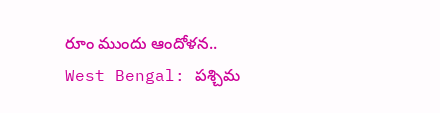రూం ముందు ఆందోళన..
West Bengal: పశ్చిమ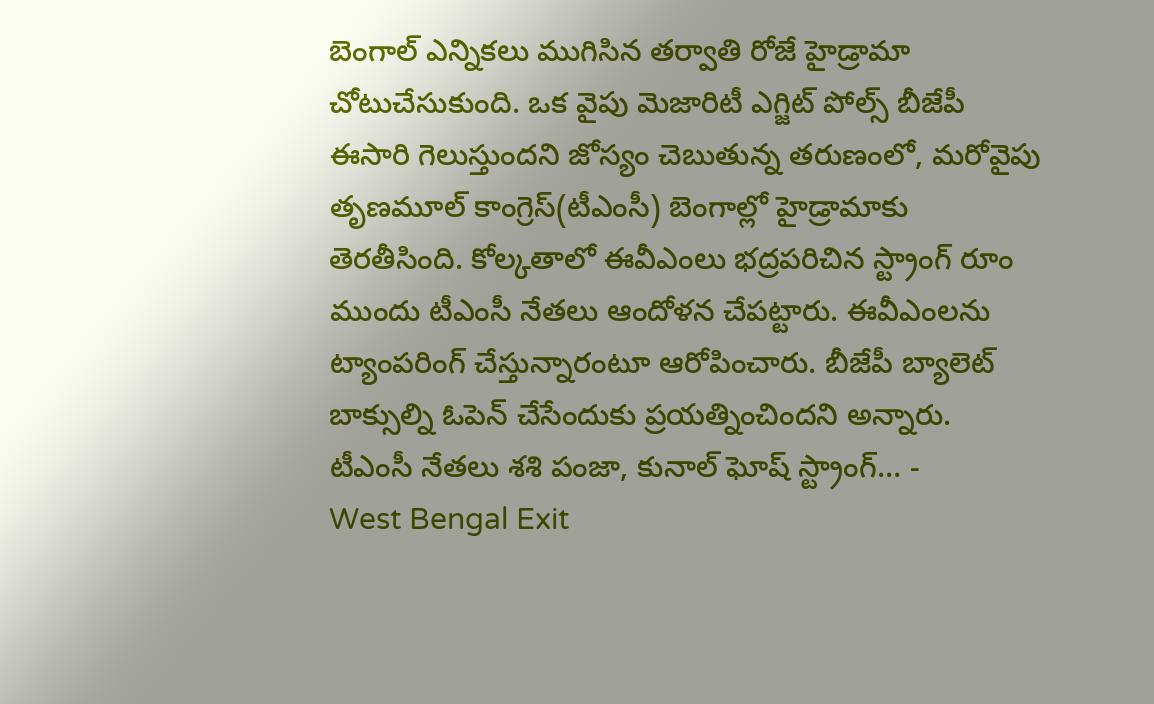బెంగాల్ ఎన్నికలు ముగిసిన తర్వాతి రోజే హైడ్రామా చోటుచేసుకుంది. ఒక వైపు మెజారిటీ ఎగ్జిట్ పోల్స్ బీజేపీ ఈసారి గెలుస్తుందని జోస్యం చెబుతున్న తరుణంలో, మరోవైపు తృణమూల్ కాంగ్రెస్(టీఎంసీ) బెంగాల్లో హైడ్రామాకు తెరతీసింది. కోల్కతాలో ఈవీఎంలు భద్రపరిచిన స్ట్రాంగ్ రూం ముందు టీఎంసీ నేతలు ఆందోళన చేపట్టారు. ఈవీఎంలను ట్యాంపరింగ్ చేస్తున్నారంటూ ఆరోపించారు. బీజేపీ బ్యాలెట్ బాక్సుల్ని ఓపెన్ చేసేందుకు ప్రయత్నించిందని అన్నారు. టీఎంసీ నేతలు శశి పంజా, కునాల్ ఘోష్ స్ట్రాంగ్… -
West Bengal Exit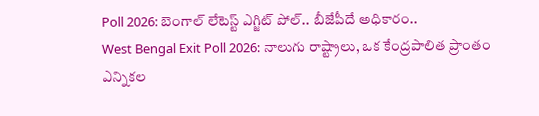Poll 2026: బెంగాల్ లేటెస్ట్ ఎగ్జిట్ పోల్.. బీజేపీదే అధికారం..
West Bengal Exit Poll 2026: నాలుగు రాష్ట్రాలు, ఒక కేంద్రపాలిత ప్రాంతం ఎన్నికల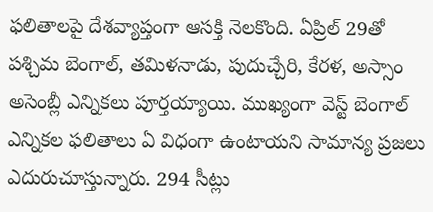ఫలితాలపై దేశవ్యాప్తంగా ఆసక్తి నెలకొంది. ఏప్రిల్ 29తో పశ్చిమ బెంగాల్, తమిళనాడు, పుదుచ్చేరి, కేరళ, అస్సాం అసెంబ్లీ ఎన్నికలు పూర్తయ్యాయి. ముఖ్యంగా వెస్ట్ బెంగాల్ ఎన్నికల ఫలితాలు ఏ విధంగా ఉంటాయని సామాన్య ప్రజలు ఎదురుచూస్తున్నారు. 294 సీట్లు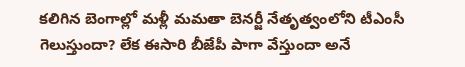కలిగిన బెంగాల్లో మళ్లీ మమతా బెనర్జీ నేతృత్వంలోని టీఎంసీ గెలుస్తుందా? లేక ఈసారి బీజేపీ పాగా వేస్తుందా అనే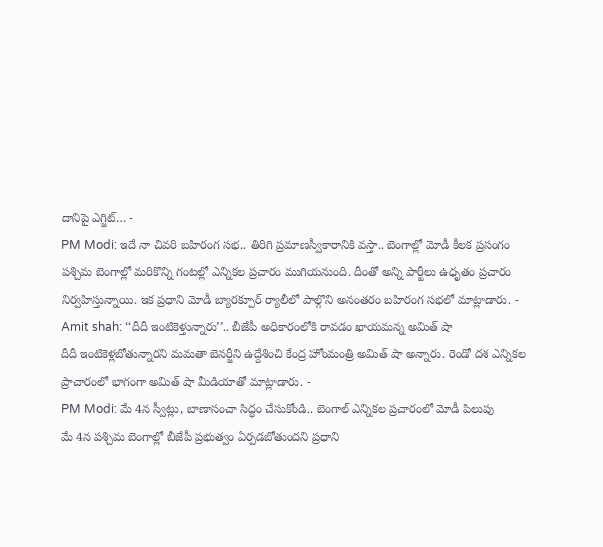దానిపై ఎగ్జిట్… -
PM Modi: ఇదే నా చివరి బహిరంగ సభ.. తిరిగి ప్రమాణస్వీకారానికి వస్తా.. బెంగాల్లో మోడీ కీలక ప్రసంగం
పశ్చిమ బెంగాల్లో మరికొన్ని గంటల్లో ఎన్నికల ప్రచారం ముగియనుంది. దీంతో అన్ని పార్టీలు ఉధృతం ప్రచారం నిర్వహిస్తున్నాయి. ఇక ప్రధాని మోడీ బ్యారక్పూర్ ర్యాలీలో పాల్గొని అనంతరం బహిరంగ సభలో మాట్లాడారు. -
Amit shah: ‘‘దీదీ ఇంటికెళ్తున్నారు’’.. బీజేపీ అధికారంలోకి రావడం ఖాయమన్న అమిత్ షా
దీదీ ఇంటికెళ్లబోతున్నారని మమతా బెనర్జీని ఉద్దేశించి కేంద్ర హోంమంత్రి అమిత్ షా అన్నారు. రెండో దశ ఎన్నికల ప్రాచారంలో భాగంగా అమిత్ షా మీడియాతో మాట్లాడారు. -
PM Modi: మే 4న స్వీట్లు, బాణాసంచా సిద్ధం చేసుకోండి.. బెంగాల్ ఎన్నికల ప్రచారంలో మోడీ పిలుపు
మే 4న పశ్చిమ బెంగాల్లో బీజేపీ ప్రభుత్వం ఏర్పడబోతుందని ప్రధాని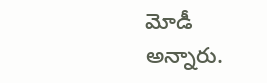మోడీ అన్నారు.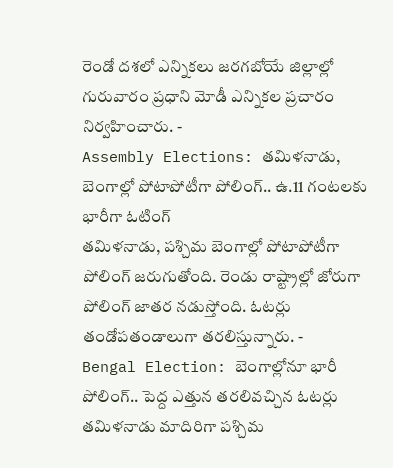రెండో దశలో ఎన్నికలు జరగబోయే జిల్లాల్లో గురువారం ప్రధాని మోడీ ఎన్నికల ప్రచారం నిర్వహించారు. -
Assembly Elections: తమిళనాడు, బెంగాల్లో పోటాపోటీగా పోలింగ్.. ఉ.11 గంటలకు భారీగా ఓటింగ్
తమిళనాడు, పశ్చిమ బెంగాల్లో పోటాపోటీగా పోలింగ్ జరుగుతోంది. రెండు రాష్ట్రాల్లో జోరుగా పోలింగ్ జాతర నడుస్తోంది. ఓటర్లు తండోపతండాలుగా తరలిస్తున్నారు. -
Bengal Election: బెంగాల్లోనూ భారీ పోలింగ్.. పెద్ద ఎత్తున తరలివచ్చిన ఓటర్లు
తమిళనాడు మాదిరిగా పశ్చిమ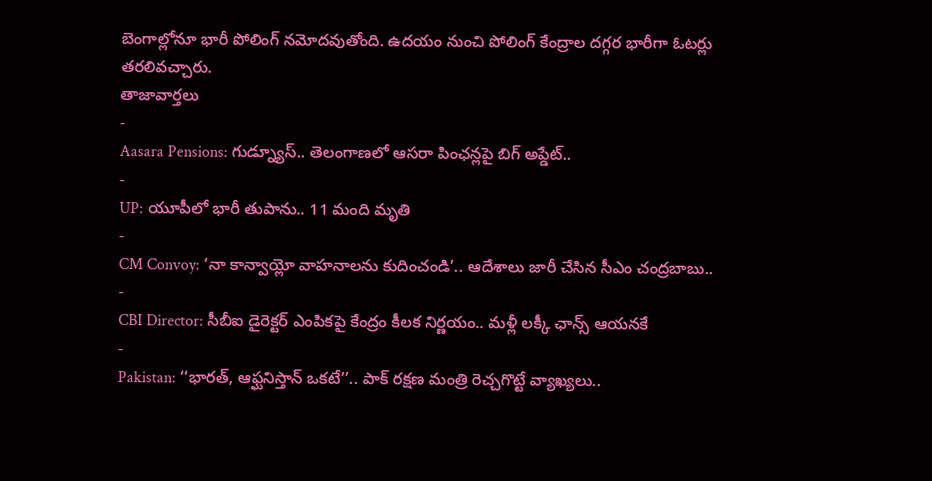బెంగాల్లోనూ భారీ పోలింగ్ నమోదవుతోంది. ఉదయం నుంచి పోలింగ్ కేంద్రాల దగ్గర భారీగా ఓటర్లు తరలివచ్చారు.
తాజావార్తలు
-
Aasara Pensions: గుడ్న్యూస్.. తెలంగాణలో ఆసరా పింఛన్లపై బిగ్ అప్డేట్..
-
UP: యూపీలో భారీ తుపాను.. 11 మంది మృతి
-
CM Convoy: ‘నా కాన్వాయ్లో వాహనాలను కుదించండి’.. ఆదేశాలు జారీ చేసిన సీఎం చంద్రబాబు..
-
CBI Director: సీబీఐ డైరెక్టర్ ఎంపికపై కేంద్రం కీలక నిర్ణయం.. మళ్లీ లక్కీ ఛాన్స్ ఆయనకే
-
Pakistan: ‘‘భారత్, ఆఫ్ఘనిస్తాన్ ఒకటే’’.. పాక్ రక్షణ మంత్రి రెచ్చగొట్టే వ్యాఖ్యలు..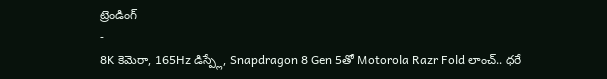ట్రెండింగ్
-
8K కెమెరా, 165Hz డిస్ప్లే, Snapdragon 8 Gen 5తో Motorola Razr Fold లాంచ్.. ధరే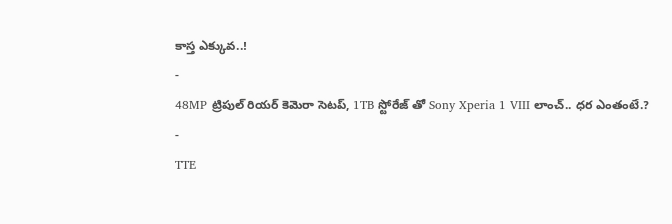కాస్త ఎక్కువ..!
-
48MP ట్రిపుల్ రియర్ కెమెరా సెటప్, 1TB స్టోరేజ్ తో Sony Xperia 1 VIII లాంచ్.. ధర ఎంతంటే.?
-
TTE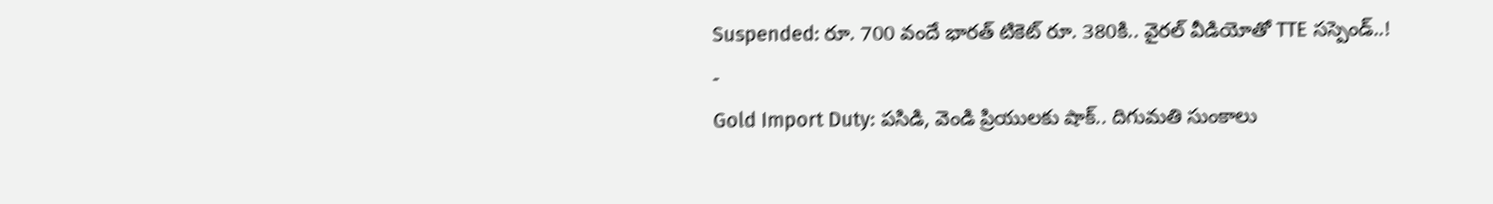Suspended: రూ. 700 వందే భారత్ టికెట్ రూ. 380కి.. వైరల్ వీడియోతో TTE సస్పెండ్..!
-
Gold Import Duty: పసిడి, వెండి ప్రియులకు షాక్.. దిగుమతి సుంకాలు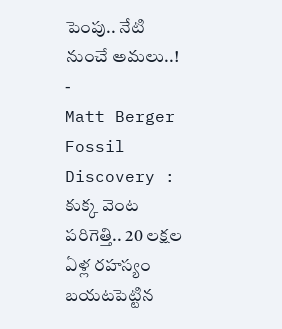పెంపు.. నేటి నుంచే అమలు..!
-
Matt Berger Fossil Discovery : కుక్క వెంట పరిగెత్తి.. 20 లక్షల ఏళ్ల రహస్యం బయటపెట్టిన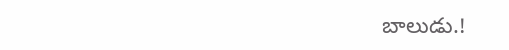బాలుడు.!